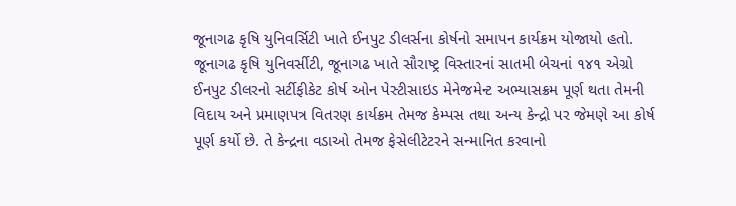જૂનાગઢ કૃષિ યુનિવર્સિટી ખાતે ઈનપુટ ડીલર્સના કોર્ષનો સમાપન કાર્યક્રમ યોજાયો હતો. જૂનાગઢ કૃષિ યુનિવર્સીટી, જૂનાગઢ ખાતે સૌરાષ્ટ્ર વિસ્તારનાં સાતમી બેચનાં ૧૪૧ એગ્રો ઈનપુટ ડીલરનો સર્ટીફીકેટ કોર્ષ ઓન પેસ્ટીસાઇડ મેનેજમેન્ટ અભ્યાસક્રમ પૂર્ણ થતા તેમની વિદાય અને પ્રમાણપત્ર વિતરણ કાર્યક્રમ તેમજ કેમ્પસ તથા અન્ય કેન્દ્રો પર જેમણે આ કોર્ષ પૂર્ણ કર્યો છે. તે કેન્દ્રના વડાઓ તેમજ ફેસેલીટેટરને સન્માનિત કરવાનો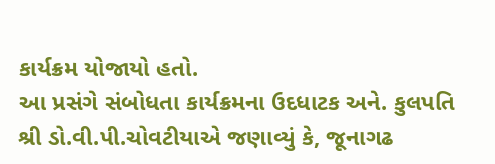કાર્યક્રમ યોજાયો હતો.
આ પ્રસંગે સંબોધતા કાર્યક્રમના ઉદધાટક અને. કુલપતિ શ્રી ડો.વી.પી.ચોવટીયાએ જણાવ્યું કે, જૂનાગઢ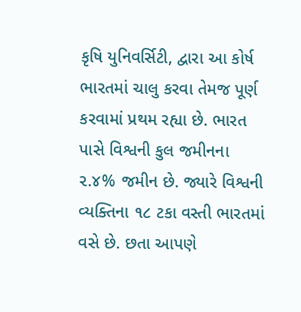કૃષિ યુનિવર્સિટી, દ્વારા આ કોર્ષ ભારતમાં ચાલુ કરવા તેમજ પૂર્ણ કરવામાં પ્રથમ રહ્યા છે. ભારત પાસે વિશ્વની કુલ જમીનના ૨.૪% જમીન છે. જ્યારે વિશ્વની વ્યક્તિના ૧૮ ટકા વસ્તી ભારતમાં વસે છે. છતા આપણે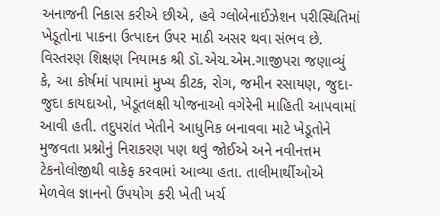અનાજની નિકાસ કરીએ છીએ, હવે ગ્લોબેનાઈઝેશન પરીસ્થિતિમાં ખેડૂતોના પાકના ઉત્પાદન ઉપર માઠી અસર થવા સંભવ છે.
વિસ્તરણ શિક્ષણ નિયામક શ્રી ડૉ.એચ.એમ.ગાજીપરા જણાવ્યું કે, આ કોર્ષમાં પાયામાં મુખ્ય કીટક, રોગ, જમીન રસાયણ, જુદા-જુદા કાયદાઓ, ખેડૂતલક્ષી યોજનાઓ વગેરેની માહિતી આપવામાં આવી હતી. તદુપરાંત ખેતીને આધુનિક બનાવવા માટે ખેડૂતોને મુજવતા પ્રશ્નોનું નિરાકરણ પણ થવું જોઈએ અને નવીનત્તમ ટેકનોલોજીથી વાકેફ કરવામાં આવ્યા હતા. તાલીમાર્થીઓએ મેળવેલ જ્ઞાનનો ઉપયોગ કરી ખેતી ખર્ચ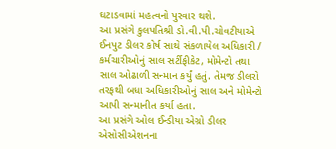ઘટાડવામાં મહત્વનો પુરવાર થશે.
આ પ્રસંગે કુલપતિશ્રી ડો.વી.પી.ચોવટીયાએ ઈનપુટ ડીલર કોર્ષ સાથે સંકળાયેલ અધિકારી / કર્મચારીઓનું સાલ સર્ટીફીકેટ, મોમેન્ટો તથા સાલ ઓઢાળી સન્માન કર્યું હતું. તેમજ ડીલરો તરફથી બધા અધિકારીઓનું સાલ અને મોમેન્ટો આપી સન્માનીત કર્યા હતા.
આ પ્રસંગે ઓલ ઈન્ડીયા એગ્રો ડીલર એસોસીએશનના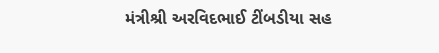મંત્રીશ્રી અરવિદભાઈ ટીંબડીયા સહ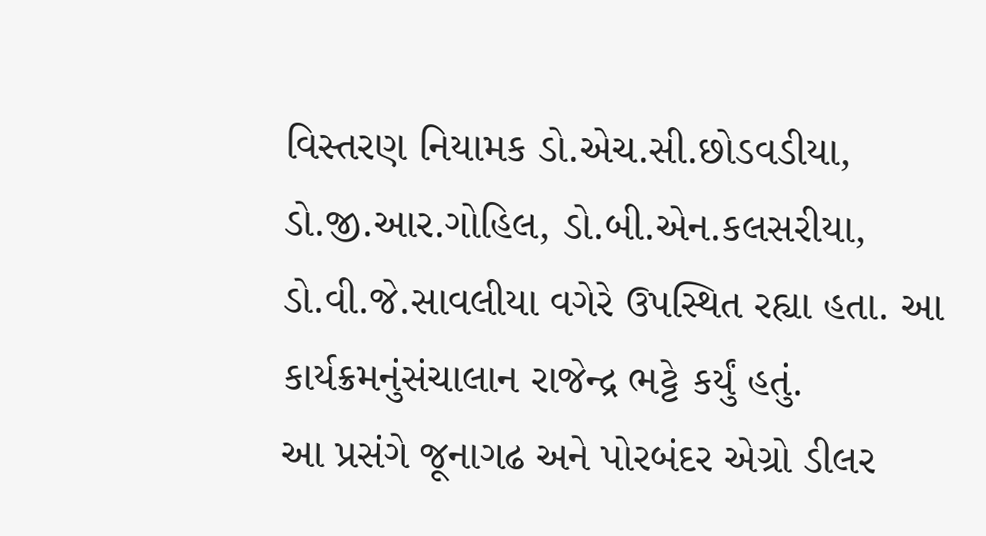વિસ્તરણ નિયામક ડો.એચ.સી.છોડવડીયા, ડો.જી.આર.ગોહિલ, ડો.બી.એન.કલસરીયા, ડો.વી.જે.સાવલીયા વગેરે ઉપસ્થિત રહ્યા હતા. આ કાર્યક્રમનુંસંચાલાન રાજેન્દ્ર ભટ્ટે કર્યું હતું.
આ પ્રસંગે જૂનાગઢ અને પોરબંદર એગ્રો ડીલર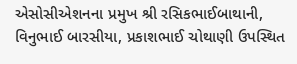એસોસીએશનના પ્રમુખ શ્રી રસિકભાઈબાથાની, વિનુભાઈ બારસીયા, પ્રકાશભાઈ ચોથાણી ઉપસ્થિત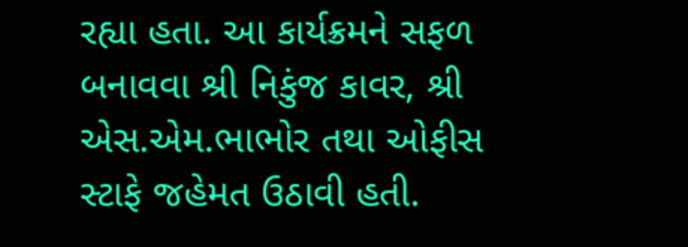રહ્યા હતા. આ કાર્યક્રમને સફળ બનાવવા શ્રી નિકુંજ કાવર, શ્રી એસ.એમ.ભાભોર તથા ઓફીસ સ્ટાફે જહેમત ઉઠાવી હતી.